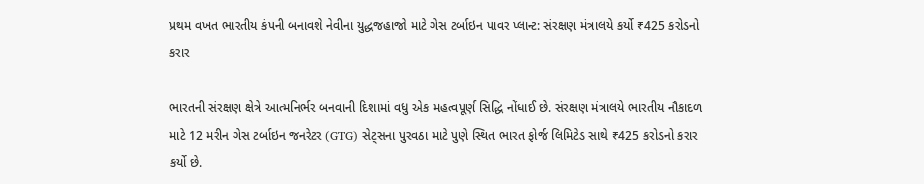પ્રથમ વખત ભારતીય કંપની બનાવશે નેવીના યુદ્ધજહાજો માટે ગેસ ટર્બાઇન પાવર પ્લાન્ટ: સંરક્ષણ મંત્રાલયે કર્યો ₹425 કરોડનો કરાર

ભારતની સંરક્ષણ ક્ષેત્રે આત્મનિર્ભર બનવાની દિશામાં વધુ એક મહત્વપૂર્ણ સિદ્ધિ નોંધાઈ છે. સંરક્ષણ મંત્રાલયે ભારતીય નૌકાદળ માટે 12 મરીન ગેસ ટર્બાઇન જનરેટર (GTG) સેટ્સના પુરવઠા માટે પુણે સ્થિત ભારત ફોર્જ લિમિટેડ સાથે ₹425 કરોડનો કરાર કર્યો છે.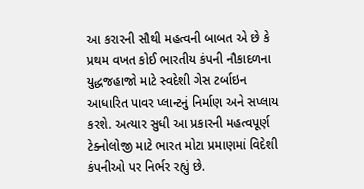આ કરારની સૌથી મહત્વની બાબત એ છે કે પ્રથમ વખત કોઈ ભારતીય કંપની નૌકાદળના યુદ્ધજહાજો માટે સ્વદેશી ગેસ ટર્બાઇન આધારિત પાવર પ્લાન્ટનું નિર્માણ અને સપ્લાય કરશે. અત્યાર સુધી આ પ્રકારની મહત્વપૂર્ણ ટેક્નોલોજી માટે ભારત મોટા પ્રમાણમાં વિદેશી કંપનીઓ પર નિર્ભર રહ્યું છે.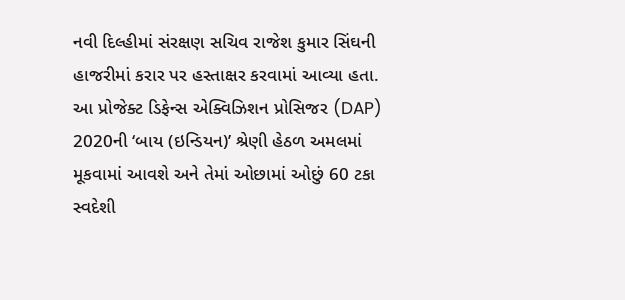નવી દિલ્હીમાં સંરક્ષણ સચિવ રાજેશ કુમાર સિંઘની હાજરીમાં કરાર પર હસ્તાક્ષર કરવામાં આવ્યા હતા. આ પ્રોજેક્ટ ડિફેન્સ એક્વિઝિશન પ્રોસિજર (DAP) 2020ની ‘બાય (ઇન્ડિયન)’ શ્રેણી હેઠળ અમલમાં મૂકવામાં આવશે અને તેમાં ઓછામાં ઓછું 60 ટકા સ્વદેશી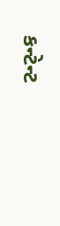કન્ટેન્ટ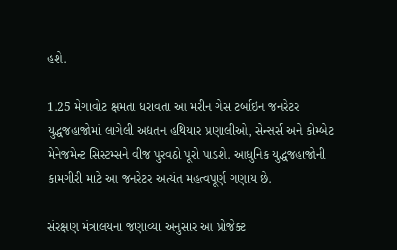હશે.

1.25 મેગાવોટ ક્ષમતા ધરાવતા આ મરીન ગેસ ટર્બાઇન જનરેટર યુદ્ધજહાજોમાં લાગેલી અદ્યતન હથિયાર પ્રણાલીઓ, સેન્સર્સ અને કોમ્બેટ મેનેજમેન્ટ સિસ્ટમ્સને વીજ પુરવઠો પૂરો પાડશે. આધુનિક યુદ્ધજહાજોની કામગીરી માટે આ જનરેટર અત્યંત મહત્વપૂર્ણ ગણાય છે.

સંરક્ષણ મંત્રાલયના જણાવ્યા અનુસાર આ પ્રોજેક્ટ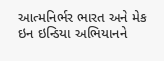આત્મનિર્ભર ભારત અને મેક ઇન ઇન્ડિયા અભિયાનને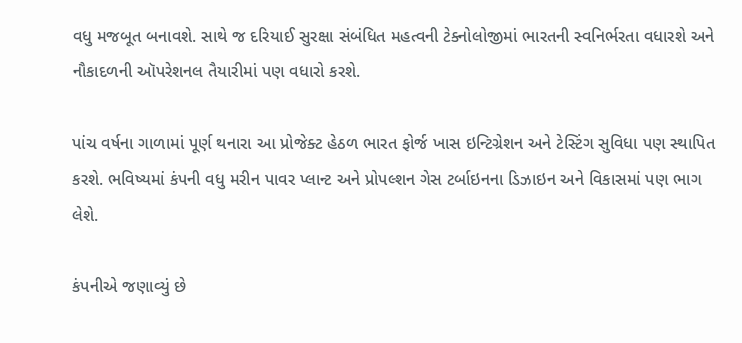વધુ મજબૂત બનાવશે. સાથે જ દરિયાઈ સુરક્ષા સંબંધિત મહત્વની ટેક્નોલોજીમાં ભારતની સ્વનિર્ભરતા વધારશે અને નૌકાદળની ઑપરેશનલ તૈયારીમાં પણ વધારો કરશે.

પાંચ વર્ષના ગાળામાં પૂર્ણ થનારા આ પ્રોજેક્ટ હેઠળ ભારત ફોર્જ ખાસ ઇન્ટિગ્રેશન અને ટેસ્ટિંગ સુવિધા પણ સ્થાપિત કરશે. ભવિષ્યમાં કંપની વધુ મરીન પાવર પ્લાન્ટ અને પ્રોપલ્શન ગેસ ટર્બાઇનના ડિઝાઇન અને વિકાસમાં પણ ભાગ લેશે.

કંપનીએ જણાવ્યું છે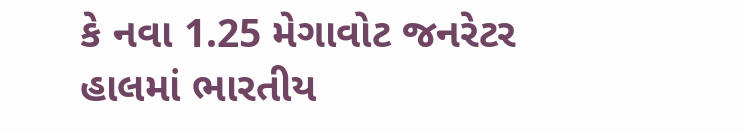કે નવા 1.25 મેગાવોટ જનરેટર હાલમાં ભારતીય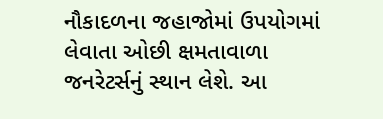નૌકાદળના જહાજોમાં ઉપયોગમાં લેવાતા ઓછી ક્ષમતાવાળા જનરેટર્સનું સ્થાન લેશે. આ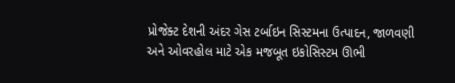પ્રોજેક્ટ દેશની અંદર ગેસ ટર્બાઇન સિસ્ટમના ઉત્પાદન, જાળવણી અને ઓવરહોલ માટે એક મજબૂત ઇકોસિસ્ટમ ઊભી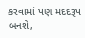કરવામાં પણ મદદરૂપ બનશે,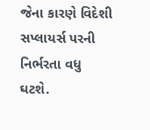જેના કારણે વિદેશી સપ્લાયર્સ પરની નિર્ભરતા વધુ ઘટશે.